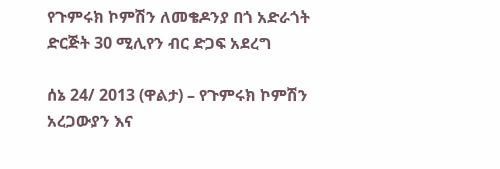የጉምሩክ ኮምሽን ለመቄዶንያ በጎ አድራጎት ድርጅት 30 ሚሊየን ብር ድጋፍ አደረግ

ሰኔ 24/ 2013 (ዋልታ) – የጉምሩክ ኮምሽን አረጋውያን እና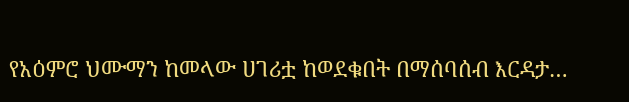የአዕምሮ ህሙማን ከመላው ሀገሪቷ ከወደቁበት በማሰባሰብ እርዳታ…